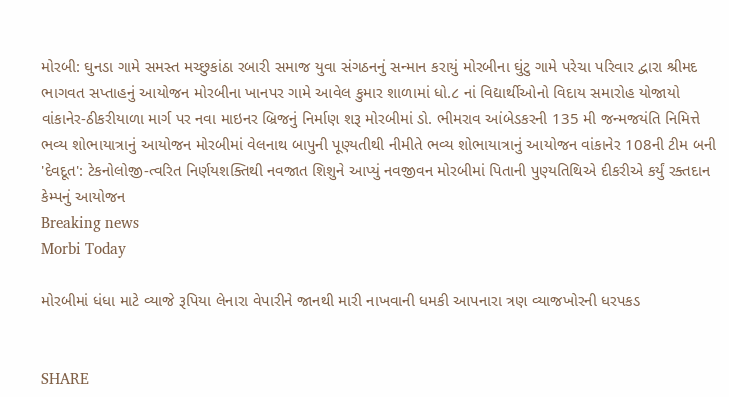મોરબી: ઘુનડા ગામે સમસ્ત મચ્છુકાંઠા રબારી સમાજ યુવા સંગઠનનું સન્માન કરાયું મોરબીના ઘુંટુ ગામે પરેચા પરિવાર દ્વારા શ્રીમદ ભાગવત સપ્તાહનું આયોજન મોરબીના ખાનપર ગામે આવેલ કુમાર શાળામાં ધો.૮ નાં વિદ્યાર્થીઓનો વિદાય સમારોહ યોજાયો વાંકાનેર-ઠીકરીયાળા માર્ગ પર નવા માઇનર બ્રિજનું નિર્માણ શરૂ મોરબીમાં ડો. ભીમરાવ આંબેડકરની 135 મી જન્મજયંતિ નિમિત્તે ભવ્ય શોભાયાત્રાનું આયોજન મોરબીમાં વેલનાથ બાપુની પૂણ્યતીથી નીમીતે ભવ્ય શોભાયાત્રાનું આયોજન વાંકાનેર 108ની ટીમ બની 'દેવદૂત': ટેકનોલોજી-ત્વરિત નિર્ણયશક્તિથી નવજાત શિશુને આપ્યું નવજીવન મોરબીમાં પિતાની પુણ્યતિથિએ દીકરીએ કર્યું રક્તદાન કેમ્પનું આયોજન
Breaking news
Morbi Today

મોરબીમાં ધંધા માટે વ્યાજે રૂપિયા લેનારા વેપારીને જાનથી મારી નાખવાની ધમકી આપનારા ત્રણ વ્યાજખોરની ધરપકડ


SHARE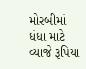મોરબીમાં ધંધા માટે વ્યાજે રૂપિયા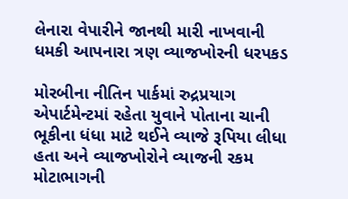લેનારા વેપારીને જાનથી મારી નાખવાની ધમકી આપનારા ત્રણ વ્યાજખોરની ધરપકડ

મોરબીના નીતિન પાર્કમાં રુદ્રપ્રયાગ એપાર્ટમેન્ટમાં રહેતા યુવાને પોતાના ચાની ભૂકીના ધંધા માટે થઈને વ્યાજે રૂપિયા લીધા હતા અને વ્યાજખોરોને વ્યાજની રકમ મોટાભાગની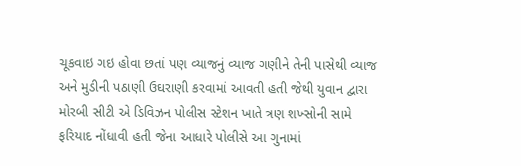ચૂકવાઇ ગઇ હોવા છતાં પણ વ્યાજનું વ્યાજ ગણીને તેની પાસેથી વ્યાજ અને મુડીની પઠાણી ઉઘરાણી કરવામાં આવતી હતી જેથી યુવાન દ્વારા મોરબી સીટી એ ડિવિઝન પોલીસ સ્ટેશન ખાતે ત્રણ શખ્સોની સામે ફરિયાદ નોંધાવી હતી જેના આધારે પોલીસે આ ગુનામાં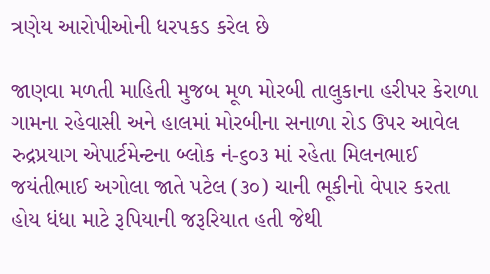ત્રણેય આરોપીઓની ધરપકડ કરેલ છે

જાણવા મળતી માહિતી મુજબ મૂળ મોરબી તાલુકાના હરીપર કેરાળા ગામના રહેવાસી અને હાલમાં મોરબીના સનાળા રોડ ઉપર આવેલ રુદ્રપ્રયાગ એપાર્ટમેન્ટના બ્લોક નં-૬૦૩ માં રહેતા મિલનભાઈ જયંતીભાઈ અગોલા જાતે પટેલ (૩૦) ચાની ભૂકીનો વેપાર કરતા હોય ધંધા માટે રૂપિયાની જરૂરિયાત હતી જેથી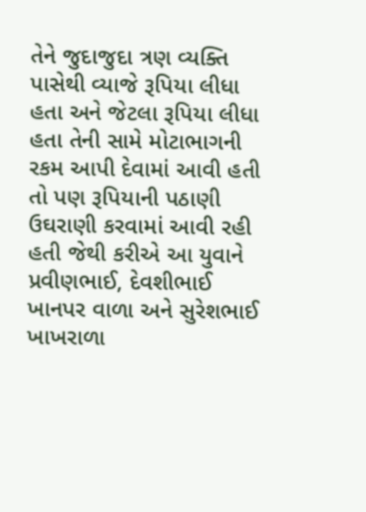તેને જુદાજુદા ત્રણ વ્યક્તિ પાસેથી વ્યાજે રૂપિયા લીધા હતા અને જેટલા રૂપિયા લીધા હતા તેની સામે મોટાભાગની રકમ આપી દેવામાં આવી હતી તો પણ રૂપિયાની પઠાણી ઉઘરાણી કરવામાં આવી રહી હતી જેથી કરીએ આ યુવાને પ્રવીણભાઈ, દેવશીભાઈ ખાનપર વાળા અને સુરેશભાઈ ખાખરાળા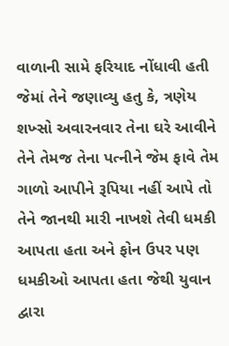વાળાની સામે ફરિયાદ નોંધાવી હતી જેમાં તેને જણાવ્યુ હતુ કે, ત્રણેય શખ્સો અવારનવાર તેના ઘરે આવીને તેને તેમજ તેના પત્નીને જેમ ફાવે તેમ ગાળો આપીને રૂપિયા નહીં આપે તો તેને જાનથી મારી નાખશે તેવી ધમકી આપતા હતા અને ફોન ઉપર પણ ધમકીઓ આપતા હતા જેથી યુવાન દ્વારા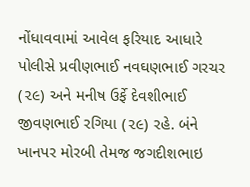નોંધાવવામાં આવેલ ફરિયાદ આધારે પોલીસે પ્રવીણભાઈ નવઘણભાઈ ગરચર (૨૯) અને મનીષ ઉર્ફે દેવશીભાઈ જીવણભાઈ રગિયા (૨૯) રહે. બંને ખાનપર મોરબી તેમજ જગદીશભાઇ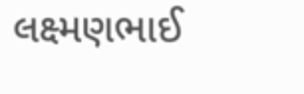લક્ષ્મણભાઈ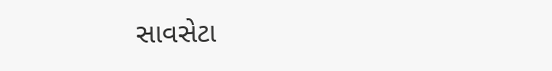સાવસેટા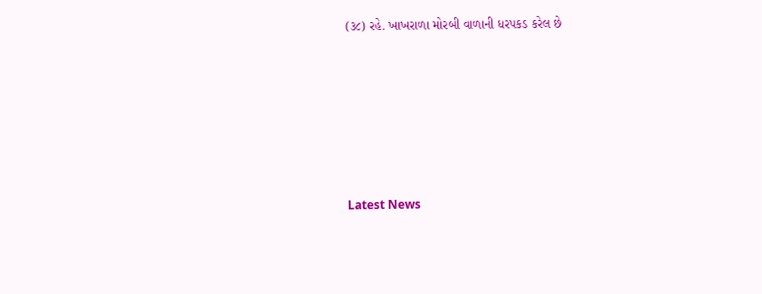(૩૮) રહે. ખાખરાળા મોરબી વાળાની ધરપકડ કરેલ છે






Latest News